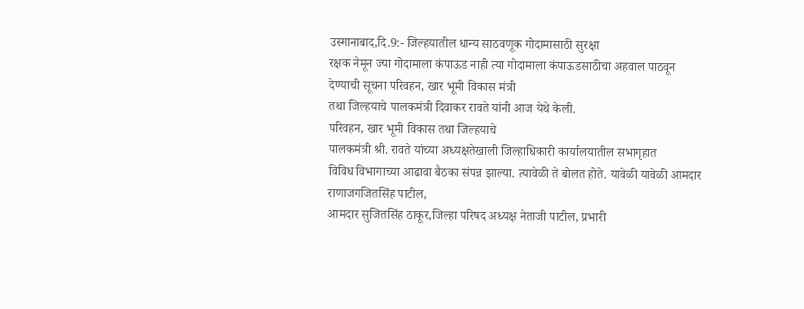उस्मानाबाद,दि.9:- जिल्हयातील धान्य साठवणूक गोदामासाठी सुरक्षा
रक्षक नेमून ज्या गोदामाला कंपाऊड नाही त्या गोदामाला कंपाऊडसाठीचा अहवाल पाठवून
देण्याची सूचना परिवहन, खार भूमी विकास मंत्री
तथा जिल्हयाचे पालकमंत्री दिवाकर रावते यांनी आज येथे केली.
परिवहन, खार भूमी विकास तथा जिल्हयाचे
पालकमंत्री श्री. रावते यांच्या अध्यक्षतेखाली जिल्हाधिकारी कार्यालयातील सभागृहात
विविध विभागाच्या आढावा बैठका संपन्न झाल्या. त्यावेळी ते बोलत होते. यावेळी यावेळी आमदार राणाजगजितसिंह पाटील,
आमदार सुजितसिंह ठाकूर,जिल्हा परिषद अध्यक्ष नेताजी पाटील, प्रभारी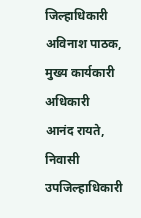जिल्हाधिकारी
अविनाश पाठक, मुख्य कार्यकारी अधिकारी
आनंद रायते, निवासी उपजिल्हाधिकारी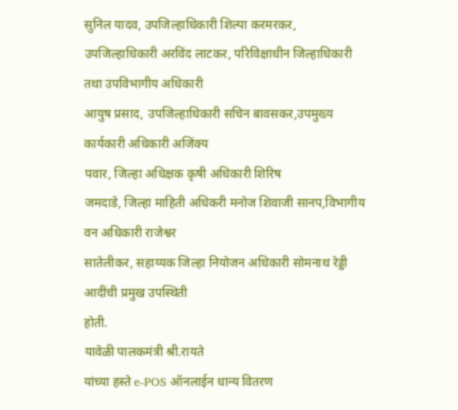सुनिल यादव, उपजिल्हाधिकारी शिल्पा करमरकर,
उपजिल्हाधिकारी अरविंद लाटकर, परिविक्षाधीन जिल्हाधिकारी तथा उपविभागीय अधिकारी
आयुष प्रसाद, उपजिल्हाधिकारी सचिन बावसकर,उपमुख्य कार्यकारी अधिकारी अजिंक्य
पवार, जिल्हा अधिक्षक कृषी अधिकारी शिरिष
जमदाडे, जिल्हा माहिती अधिकरी मनोज शिवाजी सानप,विभागीय वन अधिकारी राजेश्वर
सातेलीकर, सहाय्यक जिल्हा नियोजन अधिकारी सोमनाथ रेड्डी आदींची प्रमुख उपस्थिती
होती.
यावेळी पालकमंत्री श्री.रायते
यांच्या हस्ते e-POS ऑनलाईन धान्य वितरण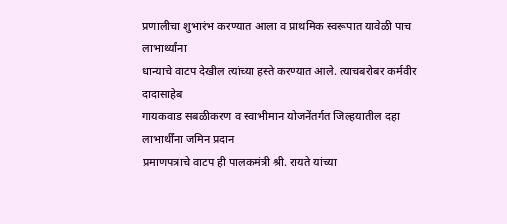प्रणालीचा शुभारंभ करण्यात आला व प्राथमिक स्वरूपात यावेळी पाच लाभार्थ्यांना
धान्याचे वाटप देखील त्यांच्या हस्ते करण्यात आले. त्याचबरोबर कर्मवीर दादासाहेब
गायकवाड सबळीकरण व स्वाभीमान योजनेंतर्गत जिल्हयातील दहा लाभार्थींना जमिन प्रदान
प्रमाणपत्राचे वाटप ही पालकमंत्री श्री. रायते यांच्या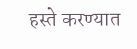हस्ते करण्यात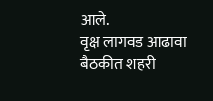आले.
वृक्ष लागवड आढावा
बैठकीत शहरी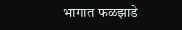भागात फळझाडे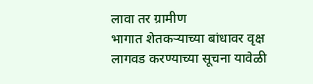लावा तर ग्रामीण
भागात शेतकऱ्याच्या बांधावर वृक्ष लागवड करण्याच्या सूचना यावेळी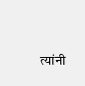त्यांनी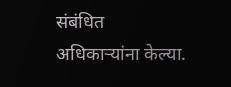संबंधित
अधिकाऱ्यांना केल्या.